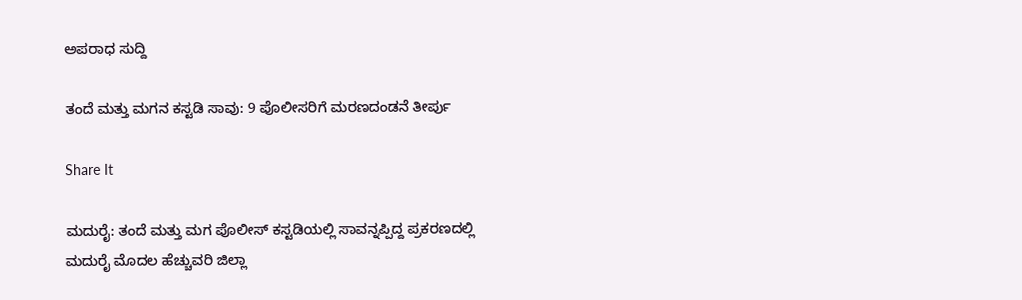ಅಪರಾಧ ಸುದ್ದಿ

ತಂದೆ ಮತ್ತು ಮಗನ ಕಸ್ಟಡಿ ಸಾವು: 9 ಪೊಲೀಸರಿಗೆ ಮರಣದಂಡನೆ ತೀರ್ಪು

Share It

ಮದುರೈ: ತಂದೆ ಮತ್ತು ಮಗ ಪೊಲೀಸ್ ಕಸ್ಟಡಿಯಲ್ಲಿ ಸಾವನ್ನಪ್ಪಿದ್ದ ಪ್ರಕರಣದಲ್ಲಿ ಮದುರೈ ಮೊದಲ ಹೆಚ್ಚುವರಿ ಜಿಲ್ಲಾ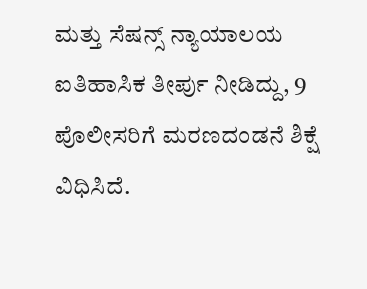ಮತ್ತು ಸೆಷನ್ಸ್‌ ನ್ಯಾಯಾಲಯ ಐತಿಹಾಸಿಕ ತೀರ್ಪು ನೀಡಿದ್ದು, 9 ಪೊಲೀಸರಿಗೆ ಮರಣದಂಡನೆ ಶಿಕ್ಷೆ ವಿಧಿಸಿದೆ.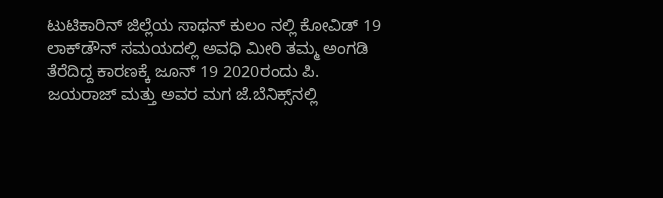ಟುಟಿಕಾರಿನ್ ಜಿಲ್ಲೆಯ ಸಾಥನ್ ಕುಲಂ ನಲ್ಲಿ ಕೋವಿಡ್ 19 ಲಾಕ್‌ಡೌನ್ ಸಮಯದಲ್ಲಿ ಅವಧಿ ಮೀರಿ ತಮ್ಮ ಅಂಗಡಿ ತೆರೆದಿದ್ದ ಕಾರಣಕ್ಕೆ ಜೂನ್ 19 2020ರಂದು ಪಿ. ಜಯರಾಜ್ ಮತ್ತು ಅವರ ಮಗ ಜೆ.ಬೆನಿಕ್ಸ್‌ನಲ್ಲಿ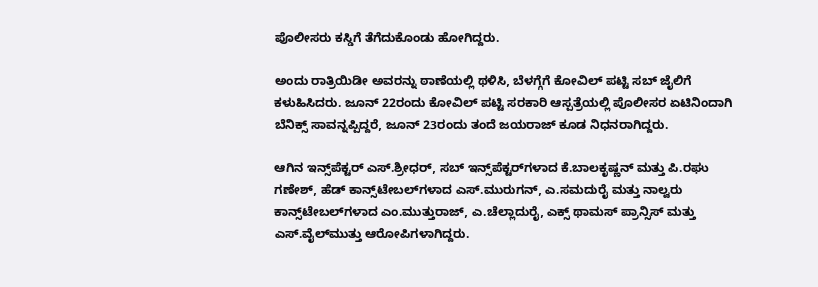ಪೊಲೀಸರು ಕಸ್ಡಿಗೆ ತೆಗೆದುಕೊಂಡು ಹೋಗಿದ್ದರು.

ಅಂದು ರಾತ್ರಿಯಿಡೀ ಅವರನ್ನು ಠಾಣೆಯಲ್ಲಿ ಥಳಿಸಿ, ಬೆಳಗ್ಗೆಗೆ ಕೋವಿಲ್ ಪಟ್ಟಿ ಸಬ್ ಜೈಲಿಗೆ ಕಳುಹಿಸಿದರು. ಜೂನ್ 22ರಂದು ಕೋವಿಲ್ ಪಟ್ಟಿ ಸರಕಾರಿ ಆಸ್ಪತ್ರೆಯಲ್ಲಿ ಪೊಲೀಸರ ಏಟಿನಿಂದಾಗಿ ಬೆನಿಕ್ಸ್‌ ಸಾವನ್ನಪ್ಪಿದ್ದರೆ, ಜೂನ್ 23ರಂದು ತಂದೆ ಜಯರಾಜ್ ಕೂಡ ನಿಧನರಾಗಿದ್ದರು.

ಆಗಿನ ಇನ್ಸ್‌ಪೆಕ್ಟರ್ ಎಸ್.ಶ್ರೀಧರ್, ಸಬ್ ಇನ್ಸ್‌ಪೆಕ್ಟರ್‌ಗಳಾದ ಕೆ.ಬಾಲಕೃಷ್ಣನ್ ಮತ್ತು ಪಿ.ರಘು ಗಣೇಶ್, ಹೆಡ್ ಕಾನ್ಸ್‌ಟೇಬಲ್‌ಗಳಾದ ಎಸ್.ಮುರುಗನ್, ಎ.ಸಮದುರೈ ಮತ್ತು ನಾಲ್ವರು ಕಾನ್ಸ್‌ಟೇಬಲ್‌ಗಳಾದ ಎಂ.ಮುತ್ತುರಾಜ್, ಎ.ಚೆಲ್ಲಾದುರೈ, ಎಕ್ಸ್‌ ಥಾಮಸ್ ಪ್ರಾನ್ಸಿಸ್ ಮತ್ತು ಎಸ್.ವೈಲ್‌ಮುತ್ತು ಆರೋಪಿಗಳಾಗಿದ್ದರು.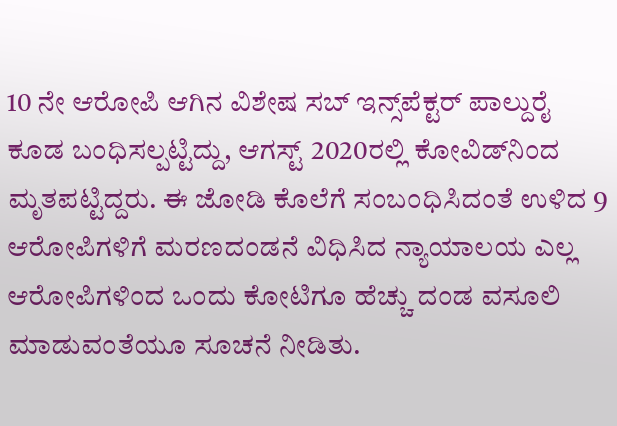10 ನೇ ಆರೋಪಿ ಆಗಿನ ವಿಶೇಷ ಸಬ್ ಇನ್ಸ್‌ಪೆಕ್ಟರ್ ಪಾಲ್ದುರೈ ಕೂಡ ಬಂಧಿಸಲ್ಪಟ್ಟಿದ್ದು, ಆಗಸ್ಟ್‌ 2020ರಲ್ಲಿ ಕೋವಿಡ್‌ನಿಂದ ಮೃತಪಟ್ಟಿದ್ದರು. ಈ ಜೋಡಿ ಕೊಲೆಗೆ ಸಂಬಂಧಿಸಿದಂತೆ ಉಳಿದ 9 ಆರೋಪಿಗಳಿಗೆ ಮರಣದಂಡನೆ ವಿಧಿಸಿದ ನ್ಯಾಯಾಲಯ ಎಲ್ಲ ಆರೋಪಿಗಳಿಂದ ಒಂದು ಕೋಟಿಗೂ ಹೆಚ್ಚು ದಂಡ ವಸೂಲಿ ಮಾಡುವಂತೆಯೂ ಸೂಚನೆ ನೀಡಿತು.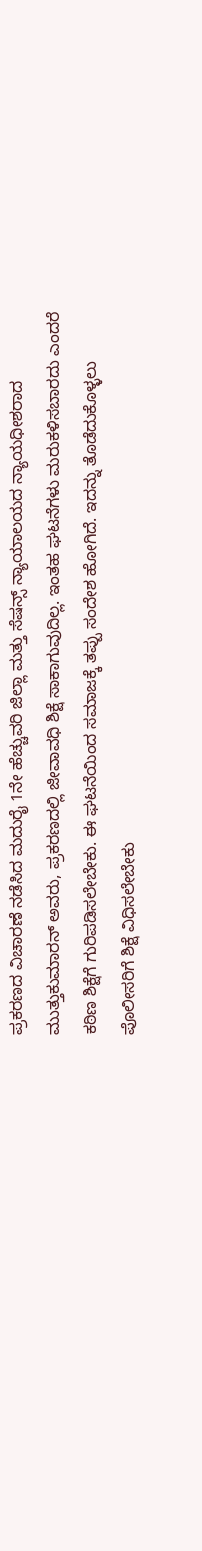ಪ್ರಕರಣದ ವಿಚಾರಣೆ ನಡೆಸಿದ ಮದುರೈ 1ನೇ ಹೆಚ್ಚುವರಿ ಜಿಲ್ಲಾ ಮತ್ತು ಸೆಷನ್ಸ್‌ ನ್ಯಾಯಾಲಯದ ನ್ಯಾಯಧೀಶರಾದ ಮುತ್ತುಕುಮಾರನ್ ಅವರು, ಪ್ರಕರಣದಲ್ಲಿ ಜೀವಾವಧಿ ಶಿಕ್ಷೆ ಸಾಕಾಗುವುದಿಲ್ಲ. ಇಂತಹ ಘಟನೆಗಳು ಮರುಕಳಿಸಬಾರದು ಎಂದರೆ ಕಠಿಣ ಶಿಕ್ಷೆಗೆ ಗುರಿಪಡಿಸಲೇಬೇಕು. ಈ ಘಟನೆಯಿಂದ ಸಮಾಜಕ್ಕೆ ತಪ್ಪು ಸಂದೇಶ ಹೋಗಿದೆ. ಇದನ್ನು ತೊಡೆದುಕೊಳ್ಳಲು ಪೊಲೀಸರಿಗೆ ಶಿಕ್ಷೆ ವಿಧಿಸಲೇಬೇಕು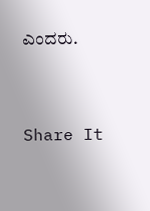ಎಂದರು.


Share It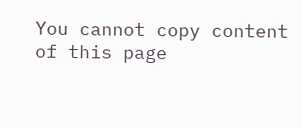You cannot copy content of this page